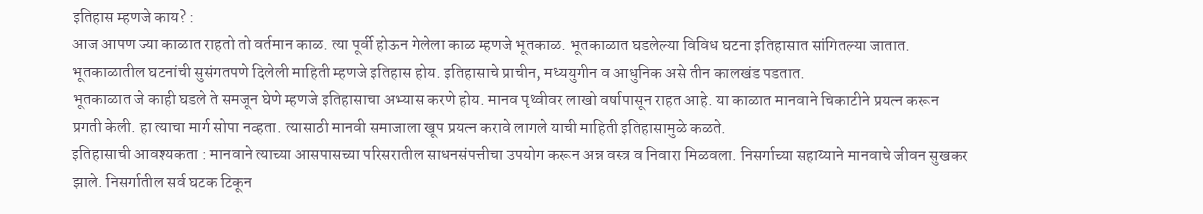इतिहास म्हणजे काय? :
आज आपण ज्या काळात राहतो तो वर्तमान काळ. त्या पूर्वी होऊन गेलेला काळ म्हणजे भूतकाळ. भूतकाळात घडलेल्या विविध घटना इतिहासात सांगितल्या जातात. भूतकाळातील घटनांची सुसंगतपणे दिलेली माहिती म्हणजे इतिहास होय. इतिहासाचे प्राचीन, मध्ययुगीन व आधुनिक असे तीन कालखंड पडतात.
भूतकाळात जे काही घडले ते समजून घेणे म्हणजे इतिहासाचा अभ्यास करणे होय. मानव पृथ्वीवर लाखो वर्षापासून राहत आहे. या काळात मानवाने चिकाटीने प्रयत्न करून प्रगती केली. हा त्याचा मार्ग सोपा नव्हता. त्यासाठी मानवी समाजाला खूप प्रयत्न करावे लागले याची माहिती इतिहासामुळे कळते.
इतिहासाची आवश्यकता : मानवाने त्याच्या आसपासच्या परिसरातील साधनसंपत्तीचा उपयोग करून अन्न वस्त्र व निवारा मिळवला. निसर्गाच्या सहाय्याने मानवाचे जीवन सुखकर झाले. निसर्गातील सर्व घटक टिकून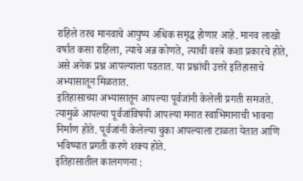राहिले तरच मानवाचे आयुष्य अधिक समृद्ध होणार आहे. मानव लाखो वर्षात कसा राहिला, त्याचे अन्न कोणते, त्याची वस्त्रे कशा प्रकारचे होते, असे अनेक प्रश्न आपल्याला पडतात. या प्रश्नांची उत्तरे इतिहासाचे अभ्यासातून मिळतात.
इतिहासाच्या अभ्यासातून आपल्या पूर्वजांनी केलेली प्रगती समजते. त्यामुळे आपल्या पूर्वजांविषयी आपल्या मनात स्वाभिमानाची भावना निर्माण होते. पूर्वजांनी केलेल्या चुका आपल्याला टाळता येतात आणि भविष्यात प्रगती करणे शक्य होते.
इतिहासातील कालगणना :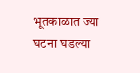भूतकाळात ज्या घटना घडल्या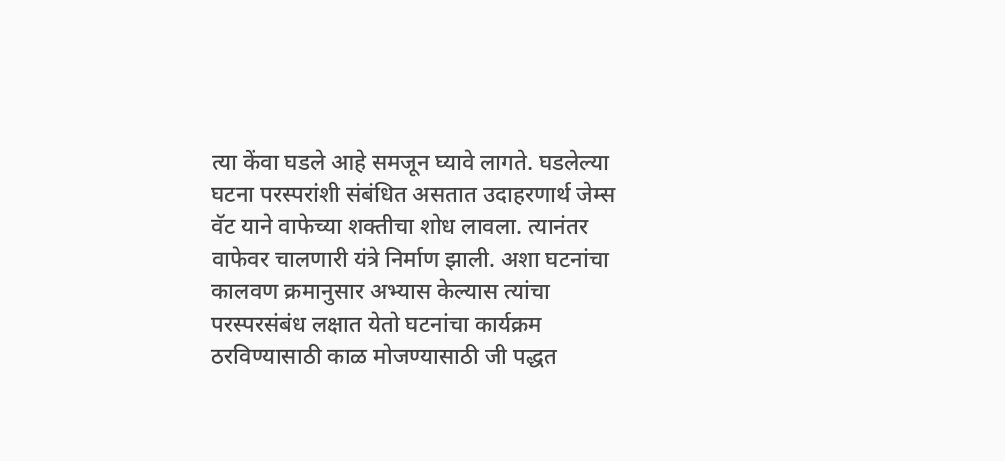त्या केंवा घडले आहे समजून घ्यावे लागते. घडलेल्या घटना परस्परांशी संबंधित असतात उदाहरणार्थ जेम्स वॅट याने वाफेच्या शक्तीचा शोध लावला. त्यानंतर वाफेवर चालणारी यंत्रे निर्माण झाली. अशा घटनांचा कालवण क्रमानुसार अभ्यास केल्यास त्यांचा परस्परसंबंध लक्षात येतो घटनांचा कार्यक्रम ठरविण्यासाठी काळ मोजण्यासाठी जी पद्धत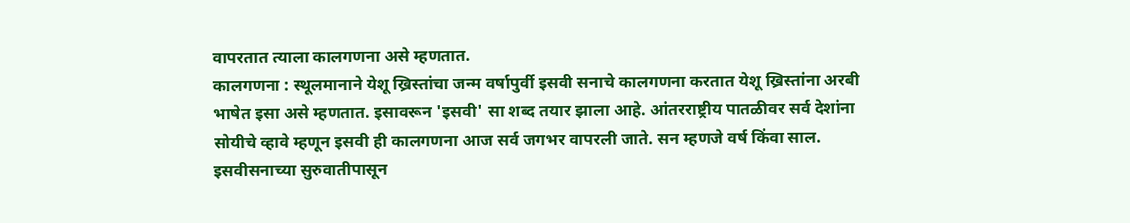वापरतात त्याला कालगणना असे म्हणतात.
कालगणना : स्थूलमानाने येशू ख्रिस्तांचा जन्म वर्षापुर्वी इसवी सनाचे कालगणना करतात येशू ख्रिस्तांना अरबी भाषेत इसा असे म्हणतात. इसावरून 'इसवी' सा शब्द तयार झाला आहे. आंतरराष्ट्रीय पातळीवर सर्व देशांना सोयीचे व्हावे म्हणून इसवी ही कालगणना आज सर्व जगभर वापरली जाते. सन म्हणजे वर्ष किंवा साल.
इसवीसनाच्या सुरुवातीपासून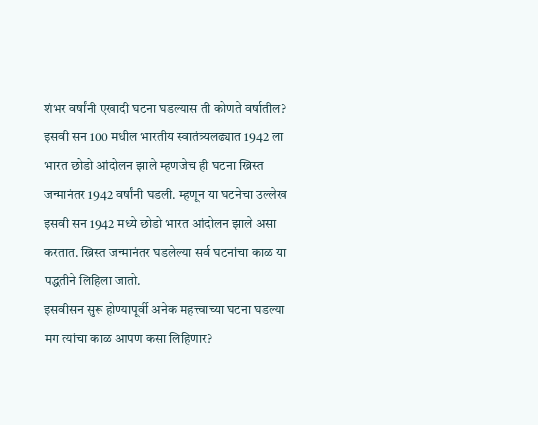शंभर वर्षांनी एखादी घटना घडल्यास ती कोणते वर्षातील? इसवी सन 100 मधील भारतीय स्वातंत्र्यलढ्यात 1942 ला भारत छोडो आंदोलन झाले म्हणजेच ही घटना ख्रिस्त जन्मानंतर 1942 वर्षांनी घडली. म्हणून या घटनेचा उल्लेख इसवी सन 1942 मध्ये छोडो भारत आंदोलन झाले असा करतात. ख्रिस्त जन्मानंतर घडलेल्या सर्व घटनांचा काळ या पद्धतीने लिहिला जातो.
इसवीसन सुरू होण्यापूर्वी अनेक महत्त्वाच्या घटना घडल्या मग त्यांचा काळ आपण कसा लिहिणार?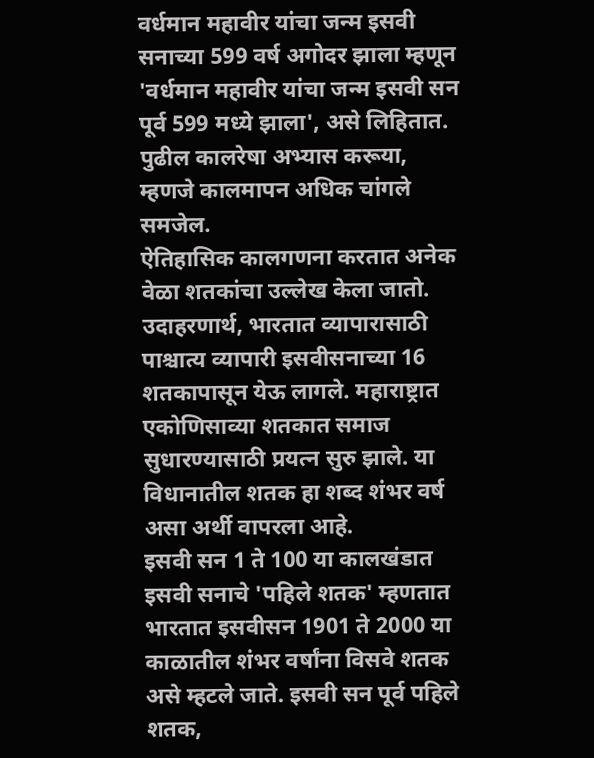वर्धमान महावीर यांचा जन्म इसवी सनाच्या 599 वर्ष अगोदर झाला म्हणून 'वर्धमान महावीर यांचा जन्म इसवी सन पूर्व 599 मध्ये झाला', असे लिहितात. पुढील कालरेषा अभ्यास करूया, म्हणजे कालमापन अधिक चांगले समजेल.
ऐतिहासिक कालगणना करतात अनेक वेळा शतकांचा उल्लेख केला जातो. उदाहरणार्थ, भारतात व्यापारासाठी पाश्चात्य व्यापारी इसवीसनाच्या 16 शतकापासून येऊ लागले. महाराष्ट्रात एकोणिसाव्या शतकात समाज सुधारण्यासाठी प्रयत्न सुरु झाले. या विधानातील शतक हा शब्द शंभर वर्ष असा अर्थी वापरला आहे.
इसवी सन 1 ते 100 या कालखंडात इसवी सनाचे 'पहिले शतक' म्हणतात भारतात इसवीसन 1901 ते 2000 या काळातील शंभर वर्षांना विसवे शतक असे म्हटले जाते. इसवी सन पूर्व पहिले शतक,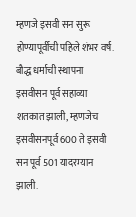म्हणजे इसवी सन सुरू होण्यापूर्वीची पहिले शंभर वर्ष. बौद्ध धर्माची स्थापना इसवीसन पूर्व सहाव्या शतकात झाली, म्हणजेच इसवीसनपूर्व 600 ते इसवी सन पूर्व 501 यादरम्यान झाली.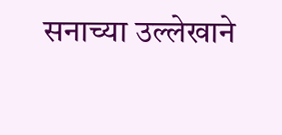सनाच्या उल्लेखाने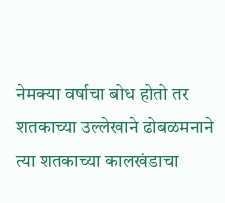नेमक्या वर्षाचा बोध होतो तर शतकाच्या उल्लेखाने ढोबळमनाने त्या शतकाच्या कालखंडाचा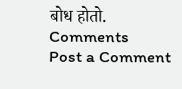बोध होतो.
Comments
Post a Comment